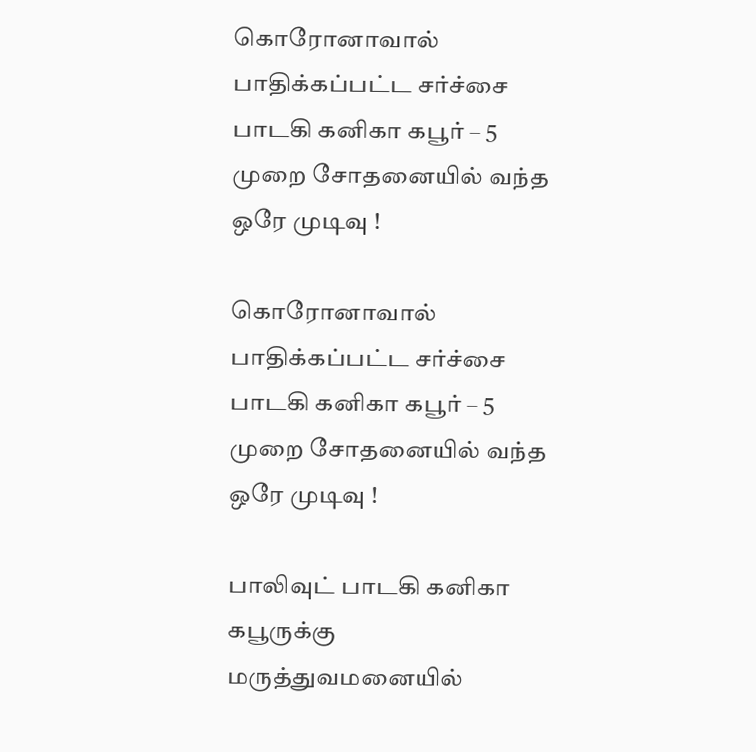கொரோனாவால் பாதிக்கப்பட்ட சர்ச்சை பாடகி கனிகா கபூர் – 5 முறை சோதனையில் வந்த ஒரே முடிவு !

கொரோனாவால் பாதிக்கப்பட்ட சர்ச்சை பாடகி கனிகா கபூர் – 5 முறை சோதனையில் வந்த ஒரே முடிவு !

பாலிவுட் பாடகி கனிகா கபூருக்கு மருத்துவமனையில்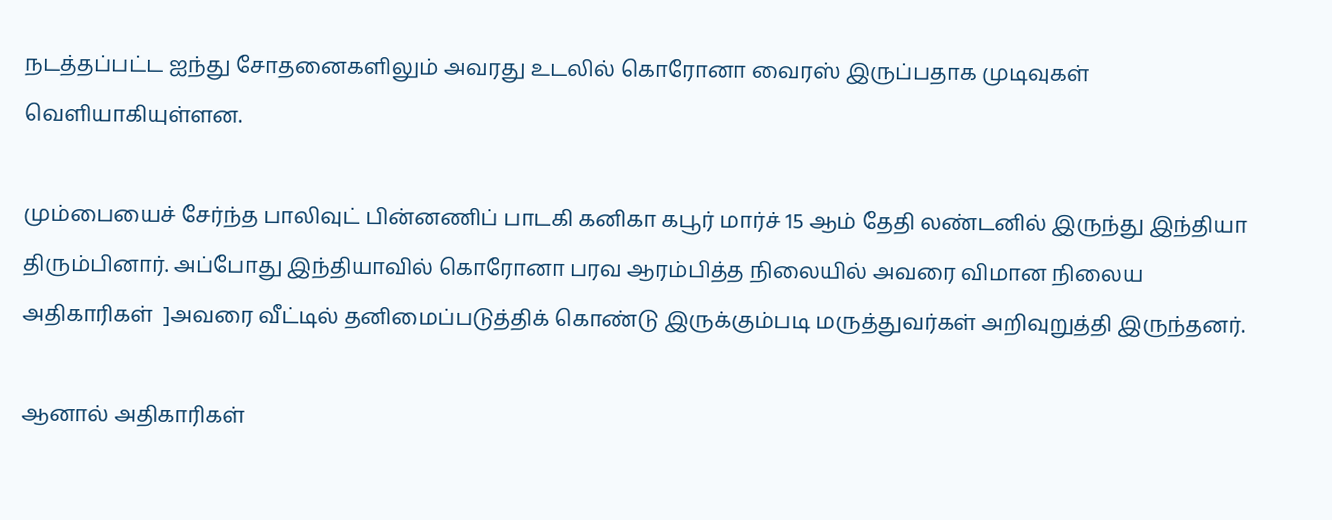நடத்தப்பட்ட ஐந்து சோதனைகளிலும் அவரது உடலில் கொரோனா வைரஸ் இருப்பதாக முடிவுகள் வெளியாகியுள்ளன.

மும்பையைச் சேர்ந்த பாலிவுட் பின்னணிப் பாடகி கனிகா கபூர் மார்ச் 15 ஆம் தேதி லண்டனில் இருந்து இந்தியா திரும்பினார். அப்போது இந்தியாவில் கொரோனா பரவ ஆரம்பித்த நிலையில் அவரை விமான நிலைய அதிகாரிகள்  ]அவரை வீட்டில் தனிமைப்படுத்திக் கொண்டு இருக்கும்படி மருத்துவர்கள் அறிவுறுத்தி இருந்தனர்.

ஆனால் அதிகாரிகள்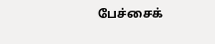பேச்சைக்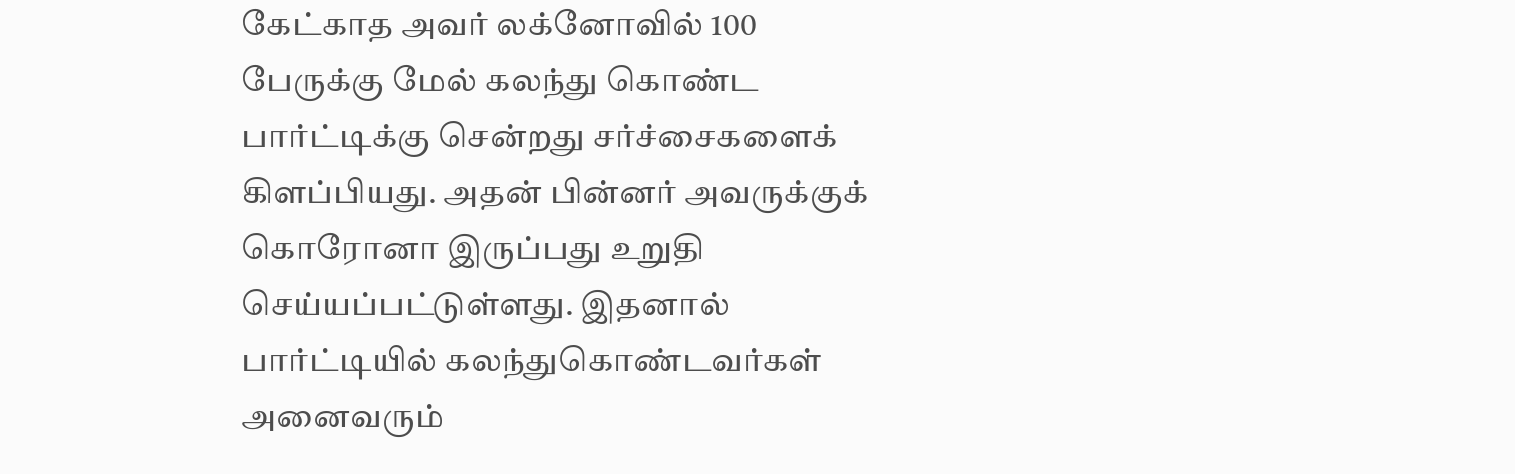கேட்காத அவர் லக்னோவில் 100 பேருக்கு மேல் கலந்து கொண்ட பார்ட்டிக்கு சென்றது சர்ச்சைகளைக் கிளப்பியது. அதன் பின்னர் அவருக்குக் கொரோனா இருப்பது உறுதி செய்யப்பட்டுள்ளது. இதனால் பார்ட்டியில் கலந்துகொண்டவர்கள் அனைவரும்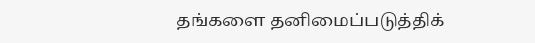தங்களை தனிமைப்படுத்திக்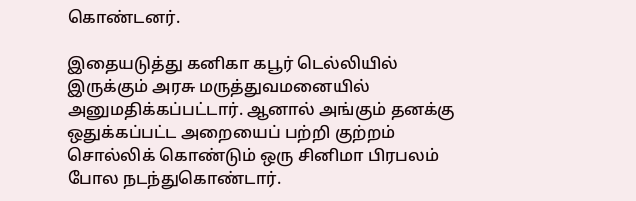கொண்டனர்.

இதையடுத்து கனிகா கபூர் டெல்லியில் இருக்கும் அரசு மருத்துவமனையில் அனுமதிக்கப்பட்டார். ஆனால் அங்கும் தனக்கு ஒதுக்கப்பட்ட அறையைப் பற்றி குற்றம் சொல்லிக் கொண்டும் ஒரு சினிமா பிரபலம் போல நடந்துகொண்டார்.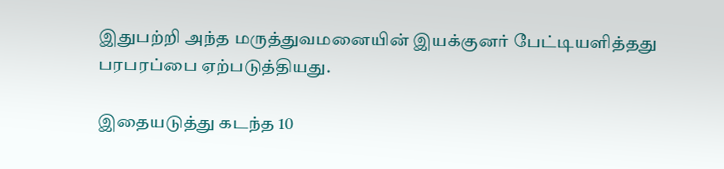இதுபற்றி அந்த மருத்துவமனையின் இயக்குனர் பேட்டியளித்தது பரபரப்பை ஏற்படுத்தியது.

இதையடுத்து கடந்த 10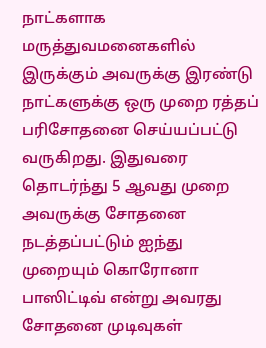நாட்களாக மருத்துவமனைகளில் இருக்கும் அவருக்கு இரண்டு நாட்களுக்கு ஒரு முறை ரத்தப் பரிசோதனை செய்யப்பட்டு வருகிறது. இதுவரை தொடர்ந்து 5 ஆவது முறை அவருக்கு சோதனை நடத்தப்பட்டும் ஐந்து முறையும் கொரோனா பாஸிட்டிவ் என்று அவரது சோதனை முடிவுகள்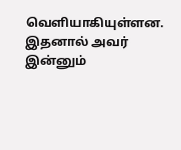வெளியாகியுள்ளன. இதனால் அவர் இன்னும்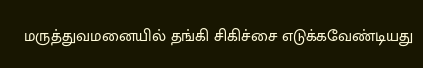மருத்துவமனையில் தங்கி சிகிச்சை எடுக்கவேண்டியது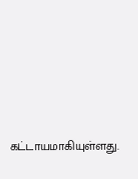கட்டாயமாகியுள்ளது.